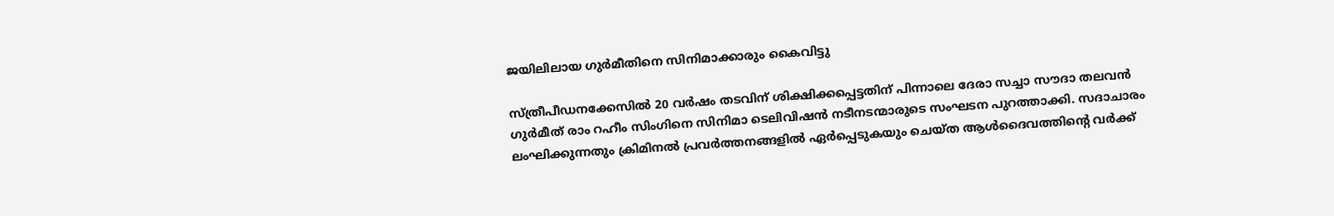ജയിലിലായ ഗുര്‍മീതിനെ സിനിമാക്കാരും കൈവിട്ടു

സ്ത്രീപീഡനക്കേസില്‍ 20 വര്‍ഷം തടവിന് ശിക്ഷിക്കപ്പെട്ടതിന് പിന്നാലെ ദേരാ സച്ചാ സൗദാ തലവന്‍ ഗുര്‍മീത് രാം റഹീം സിംഗിനെ സിനിമാ ടെലിവിഷന്‍ നടീനടന്മാരുടെ സംഘടന പുറത്താക്കി. സദാചാരം ലംഘിക്കുന്നതും ക്രിമിനല്‍ പ്രവര്‍ത്തനങ്ങളില്‍ ഏര്‍പ്പെടുകയും ചെയ്ത ആള്‍ദൈവത്തിന്റെ വര്‍ക്ക്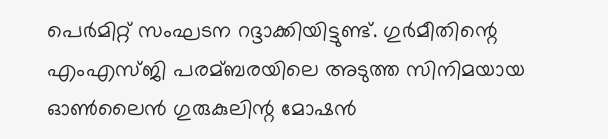പെര്‍മിറ്റ് സംഘടന റദ്ദാക്കിയിട്ടുണ്ട്. ഗുര്‍മീതിന്റെ എംഎസ്ജി പരമ്ബരയിലെ അടുത്ത സിനിമയായ ഓണ്‍ലൈന്‍ ഗുരുകുലിന്റ മോഷന്‍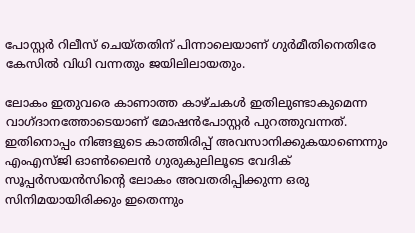പോസ്റ്റര്‍ റിലീസ് ചെയ്തതിന് പിന്നാലെയാണ് ഗുര്‍മീതിനെതിരേ കേസില്‍ വിധി വന്നതും ജയിലിലായതും.

ലോകം ഇതുവരെ കാണാത്ത കാഴ്ചകള്‍ ഇതിലുണ്ടാകുമെന്ന വാഗ്ദാനത്തോടെയാണ് മോഷന്‍പോസ്റ്റര്‍ പുറത്തുവന്നത്. ഇതിനൊപ്പം നിങ്ങളുടെ കാത്തിരിപ്പ് അവസാനിക്കുകയാണെന്നും എംഎസ്ജി ഓണ്‍ലൈന്‍ ഗുരുകുലിലൂടെ വേദിക് സൂപ്പര്‍സയന്‍സിന്റെ ലോകം അവതരിപ്പിക്കുന്ന ഒരു സിനിമയായിരിക്കും ഇതെന്നും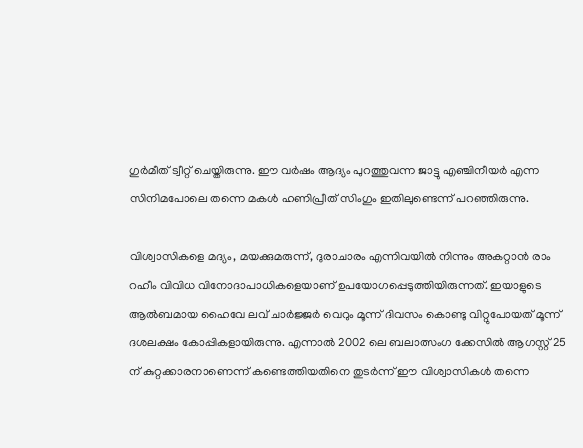ഗുര്‍മീത് ട്വീറ്റ് ചെയ്തിരുന്നു. ഈ വര്‍ഷം ആദ്യം പുറത്തുവന്ന ജാട്ടു എഞ്ചിനീയര്‍ എന്ന സിനിമപോലെ തന്നെ മകള്‍ ഹണിപ്രീത് സിംഗും ഇതിലുണ്ടെന്ന് പറഞ്ഞിരുന്നു.

വിശ്വാസികളെ മദ്യം, മയക്കുമരുന്ന്, ദുരാചാരം എന്നിവയില്‍ നിന്നും അകറ്റാന്‍ രാം റഹീം വിവിധ വിനോദാപാധികളെയാണ് ഉപയോഗപ്പെടുത്തിയിരുന്നത്. ഇയാളുടെ ആല്‍ബമായ ഹൈവേ ലവ് ചാര്‍ജ്ജര്‍ വെറും മൂന്ന് ദിവസം കൊണ്ടു വിറ്റുപോയത് മൂന്ന് ദശലക്ഷം കോപ്പികളായിരുന്നു. എന്നാല്‍ 2002 ലെ ബലാത്സംഗ ക്കേസില്‍ ആഗസ്റ്റ് 25 ന് കുറ്റക്കാരനാണെന്ന് കണ്ടെത്തിയതിനെ തുടര്‍ന്ന് ഈ വിശ്വാസികള്‍ തന്നെ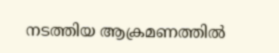നടത്തിയ ആക്രമണത്തില്‍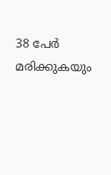38 പേര്‍ മരിക്കുകയും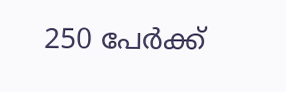250 പേര്‍ക്ക്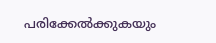പരിക്കേല്‍ക്കുകയും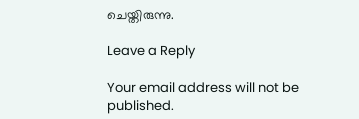ചെയ്തിരുന്നു.

Leave a Reply

Your email address will not be published.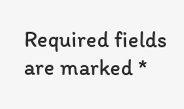Required fields are marked *